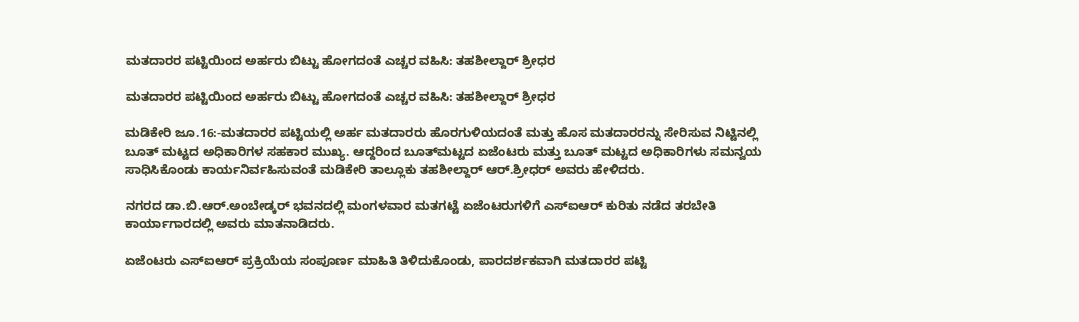ಮತದಾರರ ಪಟ್ಟಿಯಿಂದ ಅರ್ಹರು ಬಿಟ್ಟು ಹೋಗದಂತೆ ಎಚ್ಚರ ವಹಿಸಿ: ತಹಶೀಲ್ದಾರ್ ಶ್ರೀಧರ

ಮತದಾರರ ಪಟ್ಟಿಯಿಂದ ಅರ್ಹರು ಬಿಟ್ಟು ಹೋಗದಂತೆ ಎಚ್ಚರ ವಹಿಸಿ: ತಹಶೀಲ್ದಾರ್ ಶ್ರೀಧರ

ಮಡಿಕೇರಿ ಜೂ.16:-ಮತದಾರರ ಪಟ್ಟಿಯಲ್ಲಿ ಅರ್ಹ ಮತದಾರರು ಹೊರಗುಳಿಯದಂತೆ ಮತ್ತು ಹೊಸ ಮತದಾರರನ್ನು ಸೇರಿಸುವ ನಿಟ್ಟಿನಲ್ಲಿ ಬೂತ್ ಮಟ್ಟದ ಅಧಿಕಾರಿಗಳ ಸಹಕಾರ ಮುಖ್ಯ. ಆದ್ದರಿಂದ ಬೂತ್‍ಮಟ್ಟದ ಏಜೆಂಟರು ಮತ್ತು ಬೂತ್ ಮಟ್ಟದ ಅಧಿಕಾರಿಗಳು ಸಮನ್ವಯ ಸಾಧಿಸಿಕೊಂಡು ಕಾರ್ಯನಿರ್ವಹಿಸುವಂತೆ ಮಡಿಕೇರಿ ತಾಲ್ಲೂಕು ತಹಶೀಲ್ದಾರ್ ಆರ್.ಶ್ರೀಧರ್ ಅವರು ಹೇಳಿದರು.

ನಗರದ ಡಾ.ಬಿ.ಆರ್.ಅಂಬೇಡ್ಕರ್ ಭವನದಲ್ಲಿ ಮಂಗಳವಾರ ಮತಗಟ್ಟೆ ಏಜೆಂಟರುಗಳಿಗೆ ಎಸ್‍ಐಆರ್ ಕುರಿತು ನಡೆದ ತರಬೇತಿ ಕಾರ್ಯಾಗಾರದಲ್ಲಿ ಅವರು ಮಾತನಾಡಿದರು.

ಏಜೆಂಟರು ಎಸ್‍ಐಆರ್ ಪ್ರಕ್ರಿಯೆಯ ಸಂಪೂರ್ಣ ಮಾಹಿತಿ ತಿಳಿದುಕೊಂಡು, ಪಾರದರ್ಶಕವಾಗಿ ಮತದಾರರ ಪಟ್ಟಿ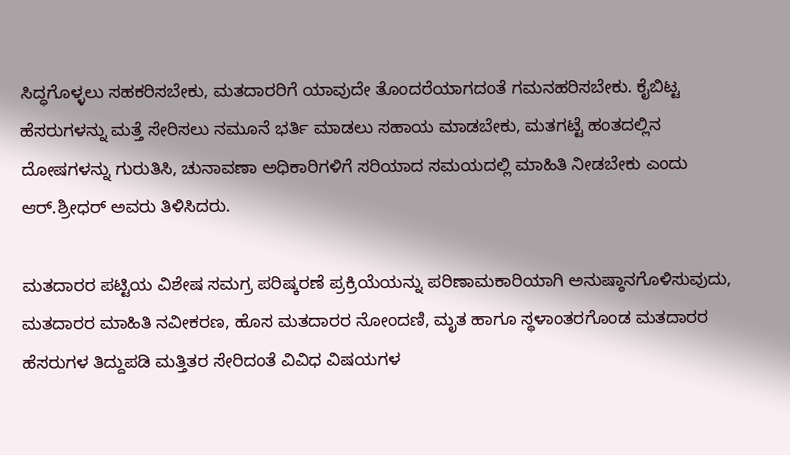ಸಿದ್ಧಗೊಳ್ಳಲು ಸಹಕರಿಸಬೇಕು, ಮತದಾರರಿಗೆ ಯಾವುದೇ ತೊಂದರೆಯಾಗದಂತೆ ಗಮನಹರಿಸಬೇಕು. ಕೈಬಿಟ್ಟ ಹೆಸರುಗಳನ್ನು ಮತ್ತೆ ಸೇರಿಸಲು ನಮೂನೆ ಭರ್ತಿ ಮಾಡಲು ಸಹಾಯ ಮಾಡಬೇಕು, ಮತಗಟ್ಟೆ ಹಂತದಲ್ಲಿನ ದೋಷಗಳನ್ನು ಗುರುತಿಸಿ, ಚುನಾವಣಾ ಅಧಿಕಾರಿಗಳಿಗೆ ಸರಿಯಾದ ಸಮಯದಲ್ಲಿ ಮಾಹಿತಿ ನೀಡಬೇಕು ಎಂದು ಆರ್.ಶ್ರೀಧರ್ ಅವರು ತಿಳಿಸಿದರು.

ಮತದಾರರ ಪಟ್ಟಿಯ ವಿಶೇಷ ಸಮಗ್ರ ಪರಿಷ್ಕರಣೆ ಪ್ರಕ್ರಿಯೆಯನ್ನು ಪರಿಣಾಮಕಾರಿಯಾಗಿ ಅನುಷ್ಠಾನಗೊಳಿಸುವುದು, ಮತದಾರರ ಮಾಹಿತಿ ನವೀಕರಣ, ಹೊಸ ಮತದಾರರ ನೋಂದಣಿ, ಮೃತ ಹಾಗೂ ಸ್ಥಳಾಂತರಗೊಂಡ ಮತದಾರರ ಹೆಸರುಗಳ ತಿದ್ದುಪಡಿ ಮತ್ತಿತರ ಸೇರಿದಂತೆ ವಿವಿಧ ವಿಷಯಗಳ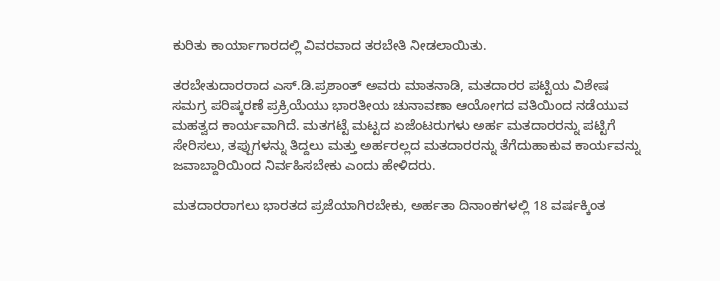ಕುರಿತು ಕಾರ್ಯಾಗಾರದಲ್ಲಿ ವಿವರವಾದ ತರಬೇತಿ ನೀಡಲಾಯಿತು.

ತರಬೇತುದಾರರಾದ ಎಸ್.ಡಿ.ಪ್ರಶಾಂತ್ ಅವರು ಮಾತನಾಡಿ, ಮತದಾರರ ಪಟ್ಟಿಯ ವಿಶೇಷ ಸಮಗ್ರ ಪರಿಷ್ಕರಣೆ ಪ್ರಕ್ರಿಯೆಯು ಭಾರತೀಯ ಚುನಾವಣಾ ಆಯೋಗದ ವತಿಯಿಂದ ನಡೆಯುವ ಮಹತ್ವದ ಕಾರ್ಯವಾಗಿದೆ. ಮತಗಟ್ಟೆ ಮಟ್ಟದ ಏಜೆಂಟರುಗಳು ಅರ್ಹ ಮತದಾರರನ್ನು ಪಟ್ಟಿಗೆ ಸೇರಿಸಲು, ತಪ್ಪುಗಳನ್ನು ತಿದ್ದಲು ಮತ್ತು ಅರ್ಹರಲ್ಲದ ಮತದಾರರನ್ನು ತೆಗೆದುಹಾಕುವ ಕಾರ್ಯವನ್ನು ಜವಾಬ್ದಾರಿಯಿಂದ ನಿರ್ವಹಿಸಬೇಕು ಎಂದು ಹೇಳಿದರು.

ಮತದಾರರಾಗಲು ಭಾರತದ ಪ್ರಜೆಯಾಗಿರಬೇಕು, ಅರ್ಹತಾ ದಿನಾಂಕಗಳಲ್ಲಿ 18 ವರ್ಷಕ್ಕಿಂತ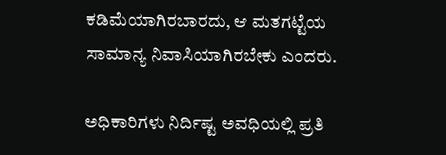ಕಡಿಮೆಯಾಗಿರಬಾರದು, ಆ ಮತಗಟ್ಟೆಯ ಸಾಮಾನ್ಯ ನಿವಾಸಿಯಾಗಿರಬೇಕು ಎಂದರು.

ಅಧಿಕಾರಿಗಳು ನಿರ್ದಿಷ್ಟ ಅವಧಿಯಲ್ಲಿ ಪ್ರತಿ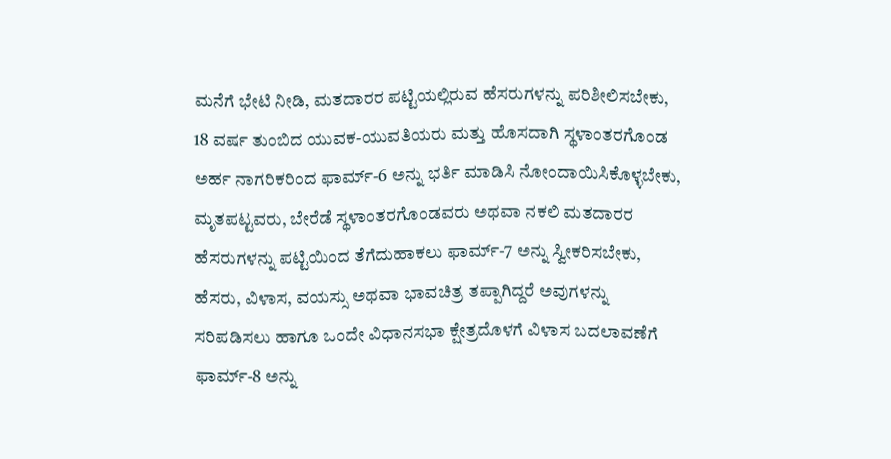ಮನೆಗೆ ಭೇಟಿ ನೀಡಿ, ಮತದಾರರ ಪಟ್ಟಿಯಲ್ಲಿರುವ ಹೆಸರುಗಳನ್ನು ಪರಿಶೀಲಿಸಬೇಕು, 18 ವರ್ಷ ತುಂಬಿದ ಯುವಕ-ಯುವತಿಯರು ಮತ್ತು ಹೊಸದಾಗಿ ಸ್ಥಳಾಂತರಗೊಂಡ ಅರ್ಹ ನಾಗರಿಕರಿಂದ ಫಾರ್ಮ್-6 ಅನ್ನು ಭರ್ತಿ ಮಾಡಿಸಿ ನೋಂದಾಯಿಸಿಕೊಳ್ಳಬೇಕು, ಮೃತಪಟ್ಟವರು, ಬೇರೆಡೆ ಸ್ಥಳಾಂತರಗೊಂಡವರು ಅಥವಾ ನಕಲಿ ಮತದಾರರ ಹೆಸರುಗಳನ್ನು ಪಟ್ಟಿಯಿಂದ ತೆಗೆದುಹಾಕಲು ಫಾರ್ಮ್-7 ಅನ್ನು ಸ್ವೀಕರಿಸಬೇಕು, ಹೆಸರು, ವಿಳಾಸ, ವಯಸ್ಸು ಅಥವಾ ಭಾವಚಿತ್ರ ತಪ್ಪಾಗಿದ್ದರೆ ಅವುಗಳನ್ನು ಸರಿಪಡಿಸಲು ಹಾಗೂ ಒಂದೇ ವಿಧಾನಸಭಾ ಕ್ಷೇತ್ರದೊಳಗೆ ವಿಳಾಸ ಬದಲಾವಣೆಗೆ ಫಾರ್ಮ್-8 ಅನ್ನು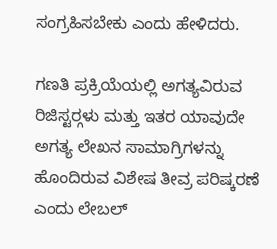ಸಂಗ್ರಹಿಸಬೇಕು ಎಂದು ಹೇಳಿದರು.

ಗಣತಿ ಪ್ರಕ್ರಿಯೆಯಲ್ಲಿ ಅಗತ್ಯವಿರುವ ರಿಜಿಸ್ಟರ್‍ಗಳು ಮತ್ತು ಇತರ ಯಾವುದೇ ಅಗತ್ಯ ಲೇಖನ ಸಾಮಾಗ್ರಿಗಳನ್ನು ಹೊಂದಿರುವ ವಿಶೇಷ ತೀವ್ರ ಪರಿಷ್ಕರಣೆ ಎಂದು ಲೇಬಲ್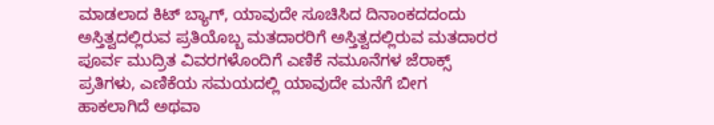ಮಾಡಲಾದ ಕಿಟ್ ಬ್ಯಾಗ್, ಯಾವುದೇ ಸೂಚಿಸಿದ ದಿನಾಂಕದದಂದು ಅಸ್ತಿತ್ವದಲ್ಲಿರುವ ಪ್ರತಿಯೊಬ್ಬ ಮತದಾರರಿಗೆ ಅಸ್ತಿತ್ವದಲ್ಲಿರುವ ಮತದಾರರ ಪೂರ್ವ ಮುದ್ರಿತ ವಿವರಗಳೊಂದಿಗೆ ಎಣಿಕೆ ನಮೂನೆಗಳ ಜೆರಾಕ್ಸ್ ಪ್ರತಿಗಳು, ಎಣಿಕೆಯ ಸಮಯದಲ್ಲಿ ಯಾವುದೇ ಮನೆಗೆ ಬೀಗ ಹಾಕಲಾಗಿದೆ ಅಥವಾ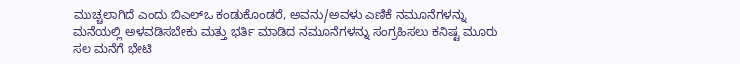ಮುಚ್ಚಲಾಗಿದೆ ಎಂದು ಬಿಎಲ್‍ಒ ಕಂಡುಕೊಂಡರೆ, ಅವನು/ಅವಳು ಎಣಿಕೆ ನಮೂನೆಗಳನ್ನು ಮನೆಯಲ್ಲಿ ಅಳವಡಿಸಬೇಕು ಮತ್ತು ಭರ್ತಿ ಮಾಡಿದ ನಮೂನೆಗಳನ್ನು ಸಂಗ್ರಹಿಸಲು ಕನಿಷ್ಟ ಮೂರು ಸಲ ಮನೆಗೆ ಭೇಟಿ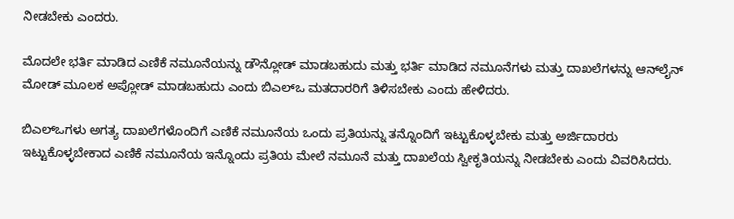ನೀಡಬೇಕು ಎಂದರು.

ಮೊದಲೇ ಭರ್ತಿ ಮಾಡಿದ ಎಣಿಕೆ ನಮೂನೆಯನ್ನು ಡೌನ್ಲೋಡ್ ಮಾಡಬಹುದು ಮತ್ತು ಭರ್ತಿ ಮಾಡಿದ ನಮೂನೆಗಳು ಮತ್ತು ದಾಖಲೆಗಳನ್ನು ಆನ್‍ಲೈನ್ ಮೋಡ್ ಮೂಲಕ ಅಪ್ಲೋಡ್ ಮಾಡಬಹುದು ಎಂದು ಬಿಎಲ್‍ಒ ಮತದಾರರಿಗೆ ತಿಳಿಸಬೇಕು ಎಂದು ಹೇಳಿದರು.

ಬಿಎಲ್‍ಒಗಳು ಅಗತ್ಯ ದಾಖಲೆಗಳೊಂದಿಗೆ ಎಣಿಕೆ ನಮೂನೆಯ ಒಂದು ಪ್ರತಿಯನ್ನು ತನ್ನೊಂದಿಗೆ ಇಟ್ಟುಕೊಳ್ಳಬೇಕು ಮತ್ತು ಅರ್ಜಿದಾರರು ಇಟ್ಟುಕೊಳ್ಳಬೇಕಾದ ಎಣಿಕೆ ನಮೂನೆಯ ಇನ್ನೊಂದು ಪ್ರತಿಯ ಮೇಲೆ ನಮೂನೆ ಮತ್ತು ದಾಖಲೆಯ ಸ್ವೀಕೃತಿಯನ್ನು ನೀಡಬೇಕು ಎಂದು ವಿವರಿಸಿದರು.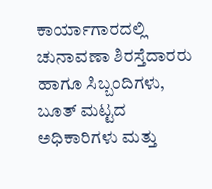ಕಾರ್ಯಾಗಾರದಲ್ಲಿ ಚುನಾವಣಾ ಶಿರಸ್ತೆದಾರರು ಹಾಗೂ ಸಿಬ್ಬಂದಿಗಳು, ಬೂತ್ ಮಟ್ಟದ ಅಧಿಕಾರಿಗಳು ಮತ್ತು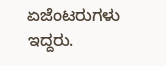ಏಜೆಂಟರುಗಳು ಇದ್ದರು.